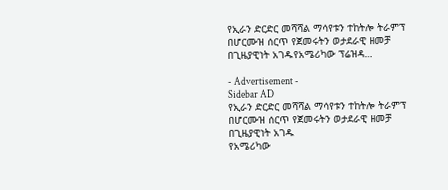የኢራን ድርድር መሻሻል ማሳየቱን ተከትሎ ትራምፕ በሆርሙዝ ሰርጥ የጀመሩትን ወታደራዊ ዘመቻ በጊዜያዊነት አገዱየአሜሪካው ፕሬዝዳ…

- Advertisement -
Sidebar AD
የኢራን ድርድር መሻሻል ማሳየቱን ተከትሎ ትራምፕ በሆርሙዝ ሰርጥ የጀመሩትን ወታደራዊ ዘመቻ በጊዜያዊነት አገዱ
የአሜሪካው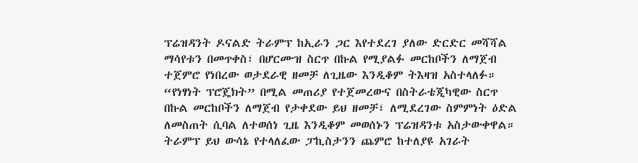ፕሬዝዳንት ዶናልድ ትራምፕ ከኢራን ጋር እየተደረገ ያለው ድርድር መሻሻል ማሳየቱን በመጥቀስ፣ በሆርሙዝ ስርጥ በኩል የሚያልፉ መርከቦችን ለማጀብ ተጀምሮ የነበረው ወታደራዊ ዘመቻ ለጊዜው እንዲቆም ትእዛዝ አስተላለፉ።
“የነፃነት ፕሮጄክት” በሚል መጠሪያ የተጀመረውና በስትራቴጂካዊው ስርጥ በኩል መርከቦችን ለማጀብ የታቀደው ይህ ዘመቻ፣ ለሚደረገው ስምምነት ዕድል ለመስጠት ሲባል ለተወሰነ ጊዜ እንዲቆም መወሰኑን ፕሬዝዳንቱ አስታውቀዋል።
ትራምፕ ይህ ውሳኔ የተላለፈው ፓኪስታንን ጨምሮ ከተለያዩ አገራት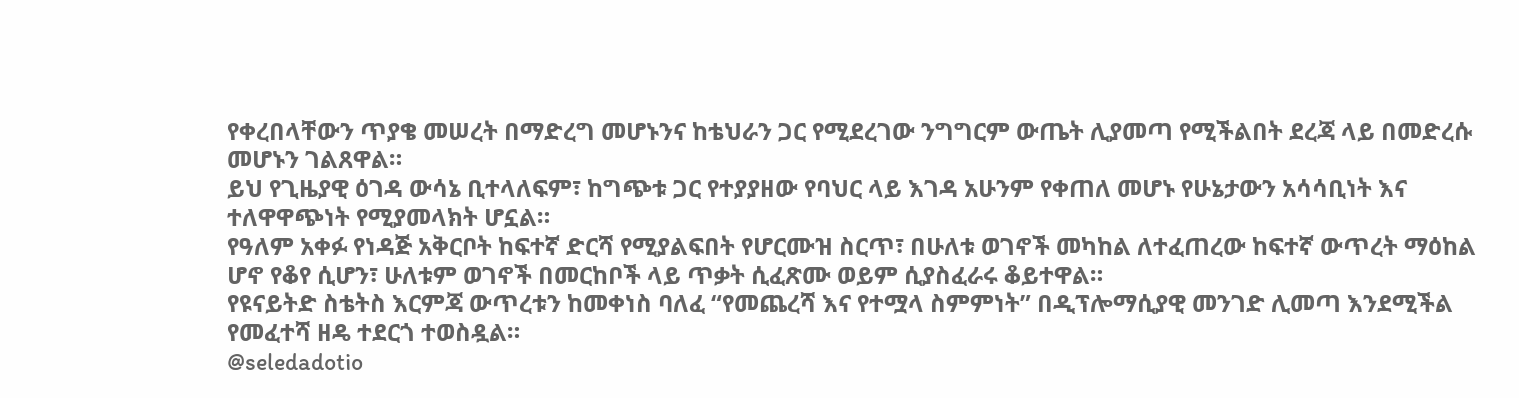የቀረበላቸውን ጥያቄ መሠረት በማድረግ መሆኑንና ከቴህራን ጋር የሚደረገው ንግግርም ውጤት ሊያመጣ የሚችልበት ደረጃ ላይ በመድረሱ መሆኑን ገልጸዋል።
ይህ የጊዜያዊ ዕገዳ ውሳኔ ቢተላለፍም፣ ከግጭቱ ጋር የተያያዘው የባህር ላይ እገዳ አሁንም የቀጠለ መሆኑ የሁኔታውን አሳሳቢነት እና ተለዋዋጭነት የሚያመላክት ሆኗል።
የዓለም አቀፉ የነዳጅ አቅርቦት ከፍተኛ ድርሻ የሚያልፍበት የሆርሙዝ ስርጥ፣ በሁለቱ ወገኖች መካከል ለተፈጠረው ከፍተኛ ውጥረት ማዕከል ሆኖ የቆየ ሲሆን፣ ሁለቱም ወገኖች በመርከቦች ላይ ጥቃት ሲፈጽሙ ወይም ሲያስፈራሩ ቆይተዋል።
የዩናይትድ ስቴትስ እርምጃ ውጥረቱን ከመቀነስ ባለፈ “የመጨረሻ እና የተሟላ ስምምነት” በዲፕሎማሲያዊ መንገድ ሊመጣ እንደሚችል የመፈተሻ ዘዴ ተደርጎ ተወስዷል።
@seledadotio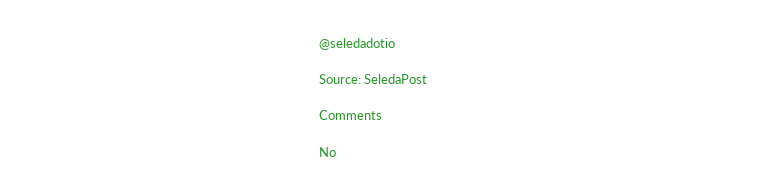@seledadotio

Source: SeledaPost

Comments

No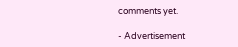comments yet.

- Advertisement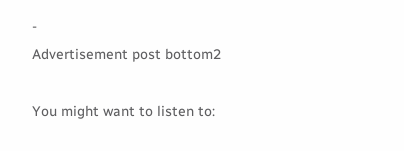-
Advertisement post bottom2

You might want to listen to: